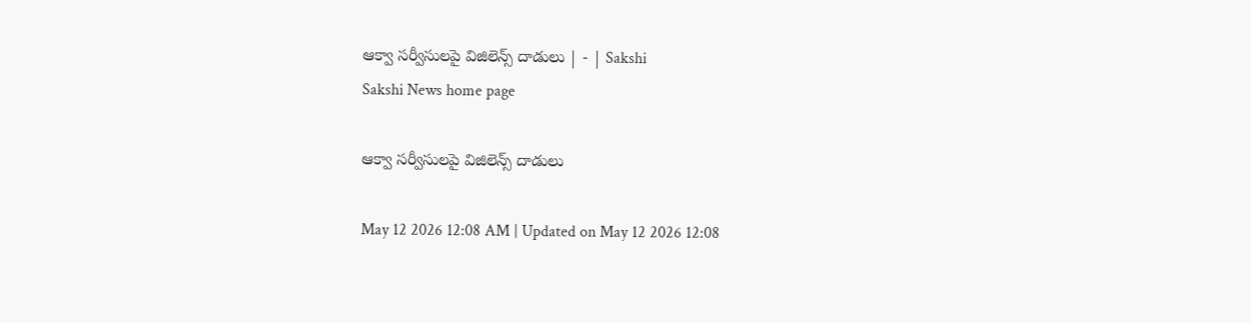ఆక్వా సర్వీసులపై విజిలెన్స్‌ దాడులు | - | Sakshi
Sakshi News home page

ఆక్వా సర్వీసులపై విజిలెన్స్‌ దాడులు

May 12 2026 12:08 AM | Updated on May 12 2026 12:08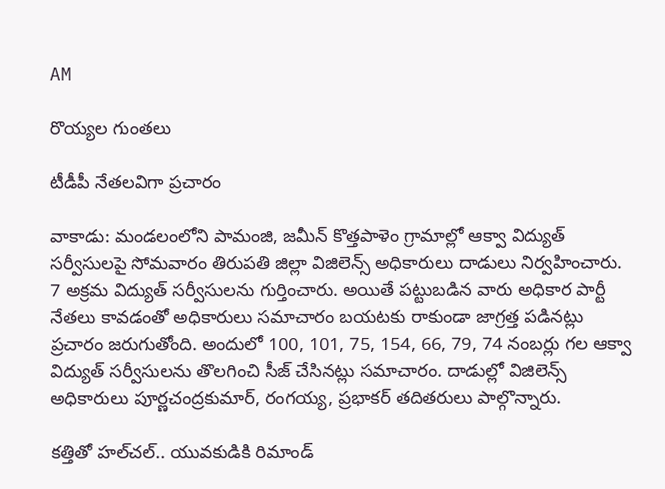AM

రొయ్యల గుంతలు

టీడీపీ నేతలవిగా ప్రచారం

వాకాడు: మండలంలోని పామంజి, జమీన్‌ కొత్తపాళెం గ్రామాల్లో ఆక్వా విద్యుత్‌ సర్వీసులపై సోమవారం తిరుపతి జిల్లా విజిలెన్స్‌ అధికారులు దాడులు నిర్వహించారు. 7 అక్రమ విద్యుత్‌ సర్వీసులను గుర్తించారు. అయితే పట్టుబడిన వారు అధికార పార్టీ నేతలు కావడంతో అధికారులు సమాచారం బయటకు రాకుండా జాగ్రత్త పడినట్లు ప్రచారం జరుగుతోంది. అందులో 100, 101, 75, 154, 66, 79, 74 నంబర్లు గల ఆక్వా విద్యుత్‌ సర్వీసులను తొలగించి సీజ్‌ చేసినట్లు సమాచారం. దాడుల్లో విజిలెన్స్‌ అధికారులు పూర్ణచంద్రకుమార్‌, రంగయ్య, ప్రభాకర్‌ తదితరులు పాల్గొన్నారు.

కత్తితో హల్‌చల్‌.. యువకుడికి రిమాండ్‌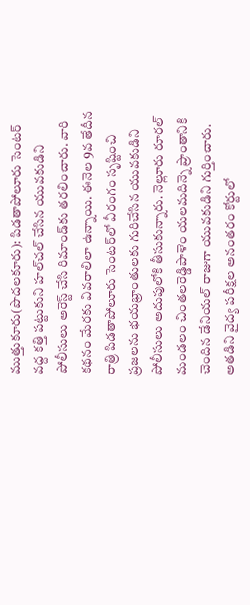ముత్తుకూరు(పొదలకూరు): పిడతాపోలూరు సెంటర్‌ వద్ద కత్తి పట్టుకుని హల్‌చల్‌ చేసిన యువకుడిని పోలీసులు అరెస్ట్‌ చేసి రిమాండ్‌కు తరలించారు. వారి కథనం మేరకు వివరాలిలా ఉన్నాయి. ఈనెల 9వ తేదీన రాత్రి పిడతాపోలూరు సెంటర్‌లో వీరంగం సృష్టించి ప్రజలను భయభ్రాంతులకు గురిచేసిన యువకుడిని పోలీసులు అదుపులోకి తీసుకున్నారు. నెల్లూరు రూరల్‌ మండలం చింతలరెడ్డిపాళెం యలమదిన్నె ప్రాంతానికి చెందిన డేనియల్‌ రాజుగా యువకుడిని గుర్తించారు. అతడిని వైద్య పరీక్షల అనంతరం కోర్టులో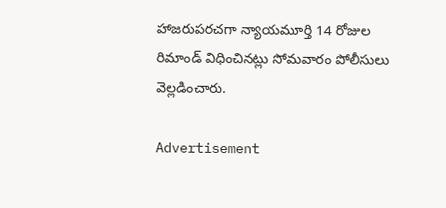హాజరుపరచగా న్యాయమూర్తి 14 రోజుల రిమాండ్‌ విధించినట్లు సోమవారం పోలీసులు వెల్లడించారు.

Advertisement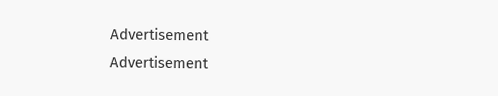Advertisement
Advertisement